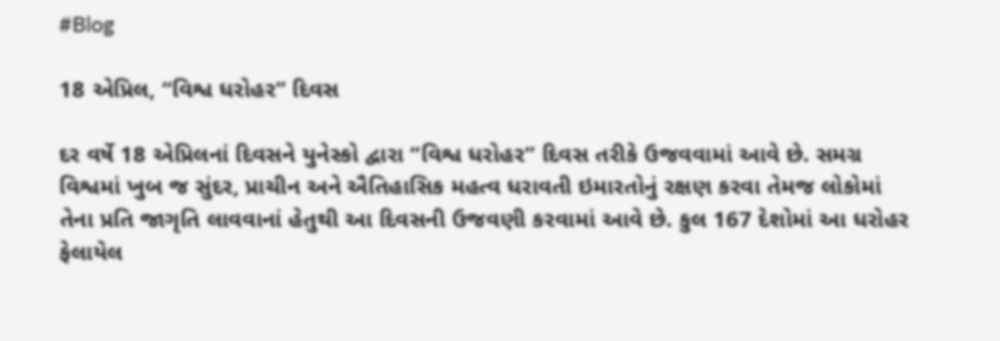#Blog

18 એપ્રિલ, “વિશ્વ ધરોહર” દિવસ

દર વર્ષે 18 એપ્રિલનાં દિવસને યુનેસ્કો દ્વારા “વિશ્વ ધરોહર” દિવસ તરીકે ઉજવવામાં આવે છે. સમગ્ર વિશ્વમાં ખુબ જ સુંદર, પ્રાચીન અને ઐતિહાસિક મહત્વ ધરાવતી ઇમારતોનું રક્ષણ કરવા તેમજ લોકોમાં તેના પ્રતિ જાગૃતિ લાવવાનાં હેતુથી આ દિવસની ઉજવણી કરવામાં આવે છે. કુલ 167 દેશોમાં આ ધરોહર ફેલાયેલ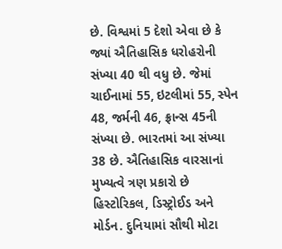છે. વિશ્વમાં 5 દેશો એવા છે કે જ્યાં ઐતિહાસિક ધરોહરોની સંખ્યા 40 થી વધુ છે. જેમાં ચાઈનામાં 55, ઇટલીમાં 55, સ્પેન 48, જર્મની 46, ફ્રાન્સ 45ની સંખ્યા છે. ભારતમાં આ સંખ્યા 38 છે. ઐતિહાસિક વારસાનાં મુખ્યત્વે ત્રણ પ્રકારો છે હિસ્ટોરિકલ, ડિસ્ટ્રોઈડ અને મોર્ડન. દુનિયામાં સૌથી મોટા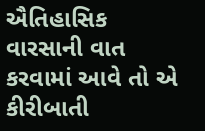ઐતિહાસિક વારસાની વાત કરવામાં આવે તો એ કીરીબાતી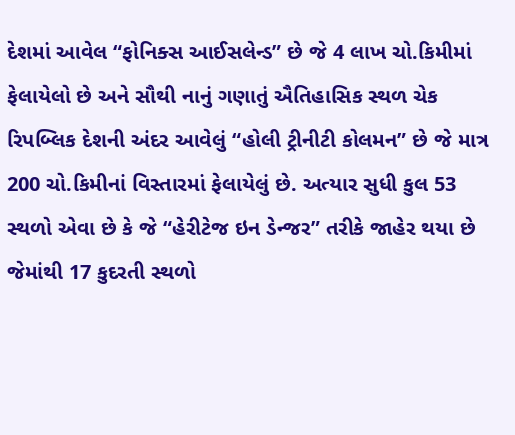દેશમાં આવેલ “ફોનિક્સ આઈસલેન્ડ” છે જે 4 લાખ ચો.કિમીમાં ફેલાયેલો છે અને સૌથી નાનું ગણાતું ઐતિહાસિક સ્થળ ચેક રિપબ્લિક દેશની અંદર આવેલું “હોલી ટ્રીનીટી કોલમન” છે જે માત્ર 200 ચો.કિમીનાં વિસ્તારમાં ફેલાયેલું છે. અત્યાર સુધી કુલ 53 સ્થળો એવા છે કે જે “હેરીટેજ ઇન ડેન્જર” તરીકે જાહેર થયા છે જેમાંથી 17 કુદરતી સ્થળો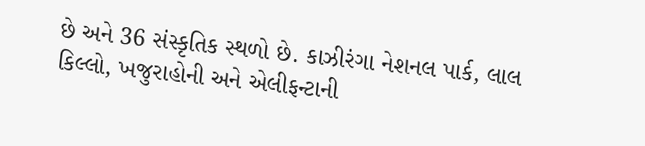છે અને 36 સંસ્કૃતિક સ્થળો છે. કાઝીરંગા નેશનલ પાર્ક, લાલ કિલ્લો, ખજુરાહોની અને એલીફન્ટાની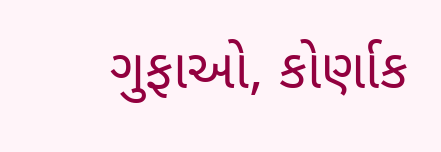ગુફાઓ, કોર્ણાક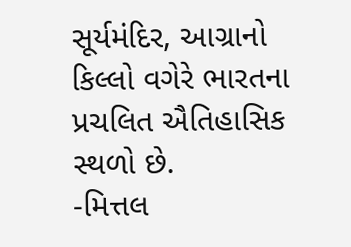સૂર્યમંદિર, આગ્રાનો કિલ્લો વગેરે ભારતના પ્રચલિત ઐતિહાસિક સ્થળો છે.
-મિત્તલ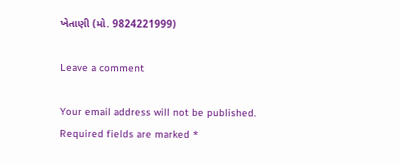ખેતાણી (મો. 9824221999)

Leave a comment

Your email address will not be published. Required fields are marked *